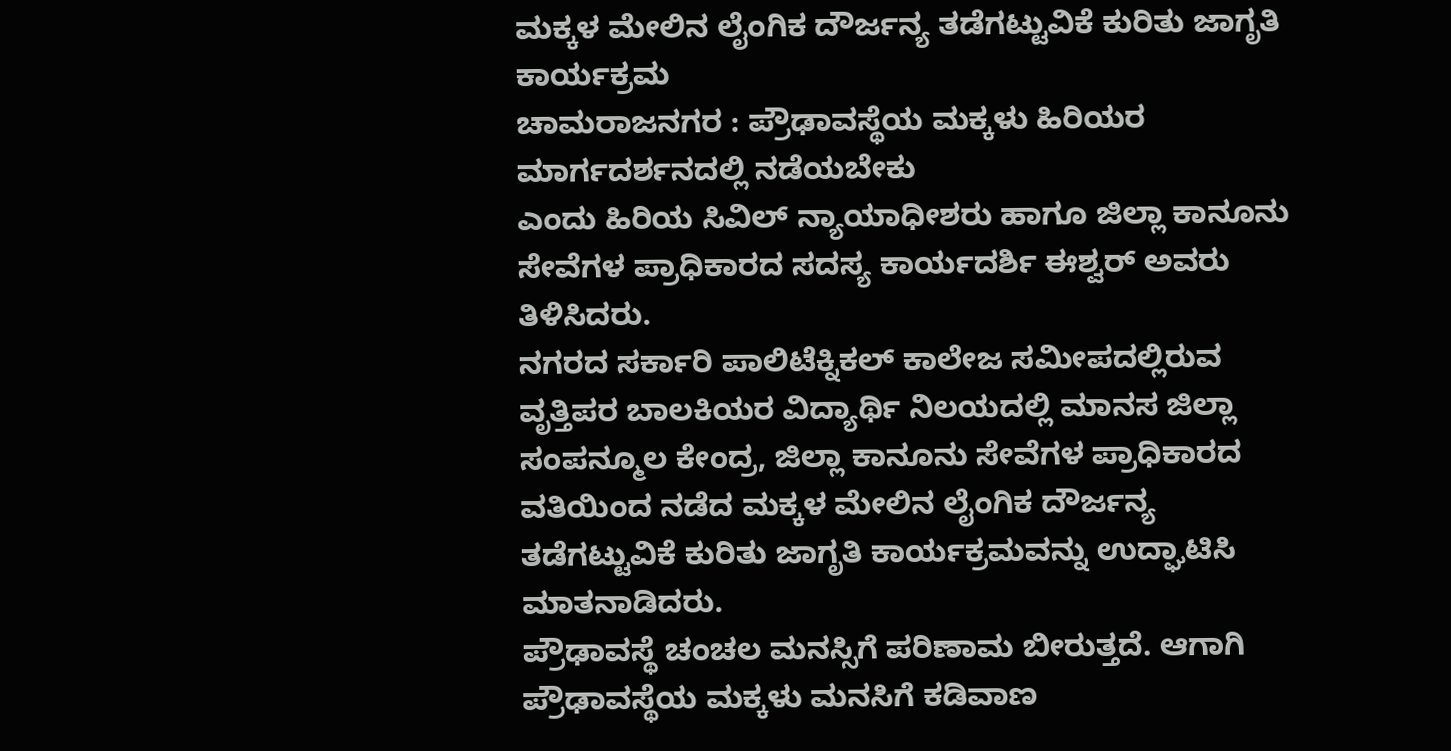ಮಕ್ಕಳ ಮೇಲಿನ ಲೈಂಗಿಕ ದೌರ್ಜನ್ಯ ತಡೆಗಟ್ಟುವಿಕೆ ಕುರಿತು ಜಾಗೃತಿ ಕಾರ್ಯಕ್ರಮ
ಚಾಮರಾಜನಗರ : ಪ್ರೌಢಾವಸ್ಥೆಯ ಮಕ್ಕಳು ಹಿರಿಯರ ಮಾರ್ಗದರ್ಶನದಲ್ಲಿ ನಡೆಯಬೇಕು
ಎಂದು ಹಿರಿಯ ಸಿವಿಲ್ ನ್ಯಾಯಾಧೀಶರು ಹಾಗೂ ಜಿಲ್ಲಾ ಕಾನೂನು ಸೇವೆಗಳ ಪ್ರಾಧಿಕಾರದ ಸದಸ್ಯ ಕಾರ್ಯದರ್ಶಿ ಈಶ್ವರ್ ಅವರು
ತಿಳಿಸಿದರು.
ನಗರದ ಸರ್ಕಾರಿ ಪಾಲಿಟೆಕ್ನಿಕಲ್ ಕಾಲೇಜ ಸಮೀಪದಲ್ಲಿರುವ ವೃತ್ತಿಪರ ಬಾಲಕಿಯರ ವಿದ್ಯಾರ್ಥಿ ನಿಲಯದಲ್ಲಿ ಮಾನಸ ಜಿಲ್ಲಾ ಸಂಪನ್ಮೂಲ ಕೇಂದ್ರ, ಜಿಲ್ಲಾ ಕಾನೂನು ಸೇವೆಗಳ ಪ್ರಾಧಿಕಾರದ ವತಿಯಿಂದ ನಡೆದ ಮಕ್ಕಳ ಮೇಲಿನ ಲೈಂಗಿಕ ದೌರ್ಜನ್ಯ ತಡೆಗಟ್ಟುವಿಕೆ ಕುರಿತು ಜಾಗೃತಿ ಕಾರ್ಯಕ್ರಮವನ್ನು ಉದ್ಘಾಟಿಸಿ ಮಾತನಾಡಿದರು.
ಪ್ರೌಢಾವಸ್ಥೆ ಚಂಚಲ ಮನಸ್ಸಿಗೆ ಪರಿಣಾಮ ಬೀರುತ್ತದೆ. ಆಗಾಗಿ ಪ್ರೌಢಾವಸ್ಥೆಯ ಮಕ್ಕಳು ಮನಸಿಗೆ ಕಡಿವಾಣ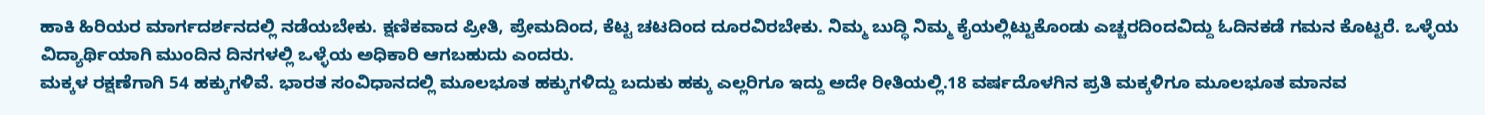ಹಾಕಿ ಹಿರಿಯರ ಮಾರ್ಗದರ್ಶನದಲ್ಲಿ ನಡೆಯಬೇಕು. ಕ್ಷಣಿಕವಾದ ಪ್ರೀತಿ, ಪ್ರೇಮದಿಂದ, ಕೆಟ್ಟ ಚಟದಿಂದ ದೂರವಿರಬೇಕು. ನಿಮ್ಮ ಬುದ್ಧಿ ನಿಮ್ಮ ಕೈಯಲ್ಲಿಟ್ಟುಕೊಂಡು ಎಚ್ಚರದಿಂದವಿದ್ದು ಓದಿನಕಡೆ ಗಮನ ಕೊಟ್ಟರೆ. ಒಳ್ಳೆಯ ವಿದ್ಯಾರ್ಥಿಯಾಗಿ ಮುಂದಿನ ದಿನಗಳಲ್ಲಿ ಒಳ್ಳೆಯ ಅಧಿಕಾರಿ ಆಗಬಹುದು ಎಂದರು.
ಮಕ್ಕಳ ರಕ್ಷಣೆಗಾಗಿ 54 ಹಕ್ಕುಗಳಿವೆ. ಭಾರತ ಸಂವಿಧಾನದಲ್ಲಿ ಮೂಲಭೂತ ಹಕ್ಕುಗಳಿದ್ದು ಬದುಕು ಹಕ್ಕು ಎಲ್ಲರಿಗೂ ಇದ್ದು ಅದೇ ರೀತಿಯಲ್ಲಿ.18 ವರ್ಷದೊಳಗಿನ ಪ್ರತಿ ಮಕ್ಕಳಿಗೂ ಮೂಲಭೂತ ಮಾನವ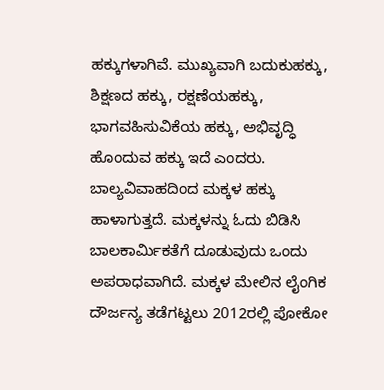ಹಕ್ಕುಗಳಾಗಿವೆ. ಮುಖ್ಯವಾಗಿ ಬದುಕುಹಕ್ಕು, ಶಿಕ್ಷಣದ ಹಕ್ಕು, ರಕ್ಷಣೆಯಹಕ್ಕು, ಭಾಗವಹಿಸುವಿಕೆಯ ಹಕ್ಕು, ಅಭಿವೃದ್ಧಿ ಹೊಂದುವ ಹಕ್ಕು ಇದೆ ಎಂದರು.
ಬಾಲ್ಯವಿವಾಹದಿಂದ ಮಕ್ಕಳ ಹಕ್ಕು ಹಾಳಾಗುತ್ತದೆ. ಮಕ್ಕಳನ್ನು ಓದು ಬಿಡಿಸಿ ಬಾಲಕಾರ್ಮಿಕತೆಗೆ ದೂಡುವುದು ಒಂದು ಅಪರಾಧವಾಗಿದೆ. ಮಕ್ಕಳ ಮೇಲಿನ ಲೈಂಗಿಕ ದೌರ್ಜನ್ಯ ತಡೆಗಟ್ಟಲು 2012ರಲ್ಲಿ ಪೋಕೋ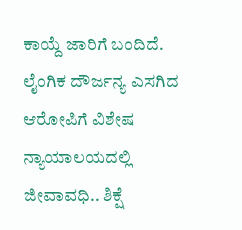ಕಾಯ್ದೆ ಜಾರಿಗೆ ಬಂದಿದೆ. ಲೈಂಗಿಕ ದೌರ್ಜನ್ಯ ಎಸಗಿದ ಆರೋಪಿಗೆ ವಿಶೇಷ ನ್ಯಾಯಾಲಯದಲ್ಲಿ ಜೀವಾವಧಿ.. ಶಿಕ್ಷೆ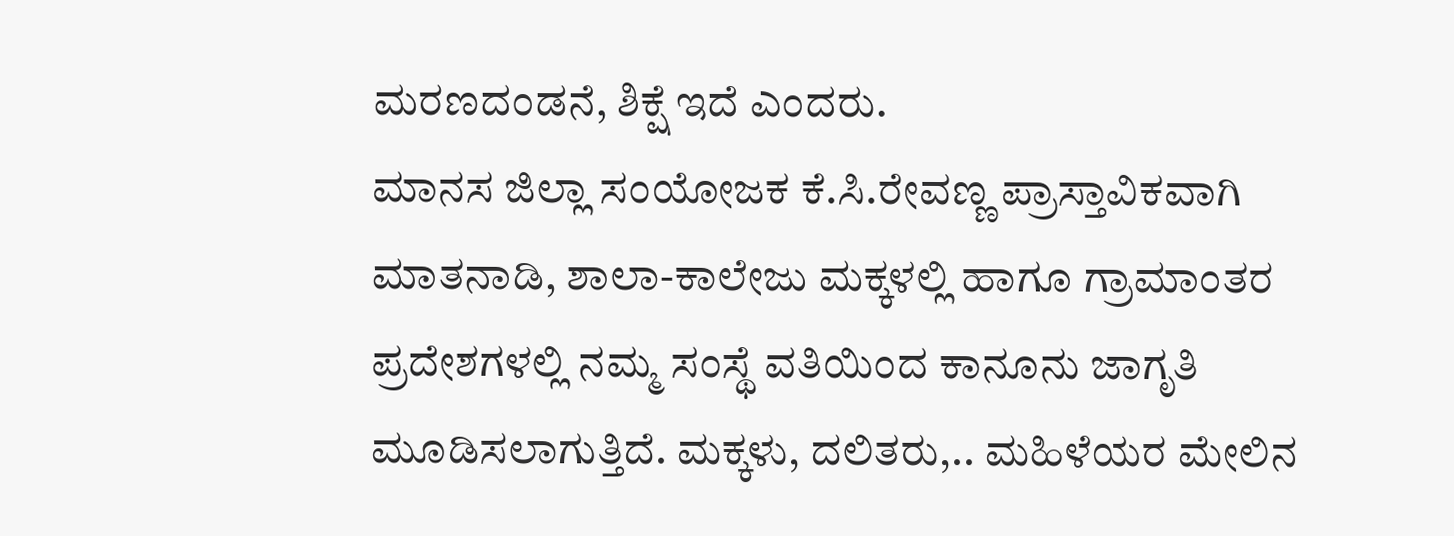ಮರಣದಂಡನೆ, ಶಿಕ್ಷೆ ಇದೆ ಎಂದರು.
ಮಾನಸ ಜಿಲ್ಲಾ ಸಂಯೋಜಕ ಕೆ.ಸಿ.ರೇವಣ್ಣ ಪ್ರಾಸ್ತಾವಿಕವಾಗಿ ಮಾತನಾಡಿ, ಶಾಲಾ-ಕಾಲೇಜು ಮಕ್ಕಳಲ್ಲಿ ಹಾಗೂ ಗ್ರಾಮಾಂತರ ಪ್ರದೇಶಗಳಲ್ಲಿ ನಮ್ಮ ಸಂಸ್ಥೆ ವತಿಯಿಂದ ಕಾನೂನು ಜಾಗೃತಿ ಮೂಡಿಸಲಾಗುತ್ತಿದೆ. ಮಕ್ಕಳು, ದಲಿತರು,.. ಮಹಿಳೆಯರ ಮೇಲಿನ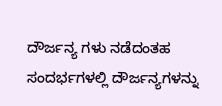ದೌರ್ಜನ್ಯ ಗಳು ನಡೆದಂತಹ ಸಂದರ್ಭಗಳಲ್ಲಿ ದೌರ್ಜನ್ಯಗಳನ್ನು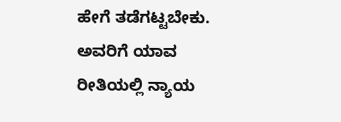ಹೇಗೆ ತಡೆಗಟ್ಟಬೇಕು. ಅವರಿಗೆ ಯಾವ ರೀತಿಯಲ್ಲಿ ನ್ಯಾಯ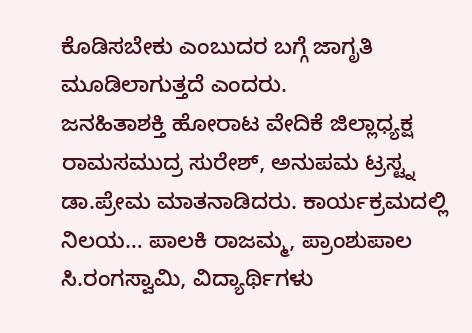ಕೊಡಿಸಬೇಕು ಎಂಬುದರ ಬಗ್ಗೆ ಜಾಗೃತಿ ಮೂಡಿಲಾಗುತ್ತದೆ ಎಂದರು.
ಜನಹಿತಾಶಕ್ತಿ ಹೋರಾಟ ವೇದಿಕೆ ಜಿಲ್ಲಾಧ್ಯಕ್ಷ ರಾಮಸಮುದ್ರ ಸುರೇಶ್, ಅನುಪಮ ಟ್ರಸ್ಟ್ನ ಡಾ.ಪ್ರೇಮ ಮಾತನಾಡಿದರು. ಕಾರ್ಯಕ್ರಮದಲ್ಲಿ ನಿಲಯ… ಪಾಲಕಿ ರಾಜಮ್ಮ, ಪ್ರಾಂಶುಪಾಲ ಸಿ.ರಂಗಸ್ವಾಮಿ, ವಿದ್ಯಾರ್ಥಿಗಳು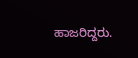ಹಾಜರಿದ್ದರು.